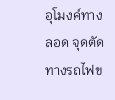อุโมงค์ทางลอด จุดตัดทางรถไฟข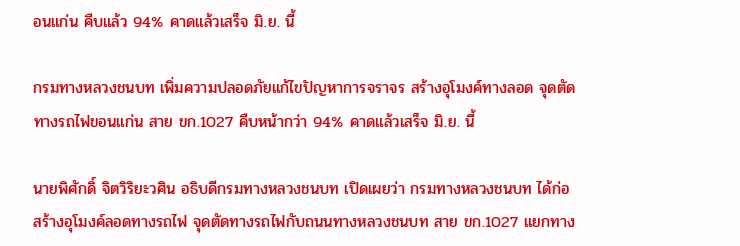อนแก่น คืบแล้ว 94% คาดแล้วเสร็จ มิ.ย. นี้

กรมทางหลวงชนบท เพิ่มความปลอดภัยแก้ไขปัญหาการจราจร สร้างอุโมงค์ทางลอด จุดตัดทางรถไฟขอนแก่น สาย ขก.1027 คืบหน้ากว่า 94% คาดแล้วเสร็จ มิ.ย. นี้

นายพิศักดิ์ จิตวิริยะวศิน อธิบดีกรมทางหลวงชนบท เปิดเผยว่า กรมทางหลวงชนบท ได้ก่อสร้างอุโมงค์ลอดทางรถไฟ จุดตัดทางรถไฟกับถนนทางหลวงชนบท สาย ขก.1027 แยกทาง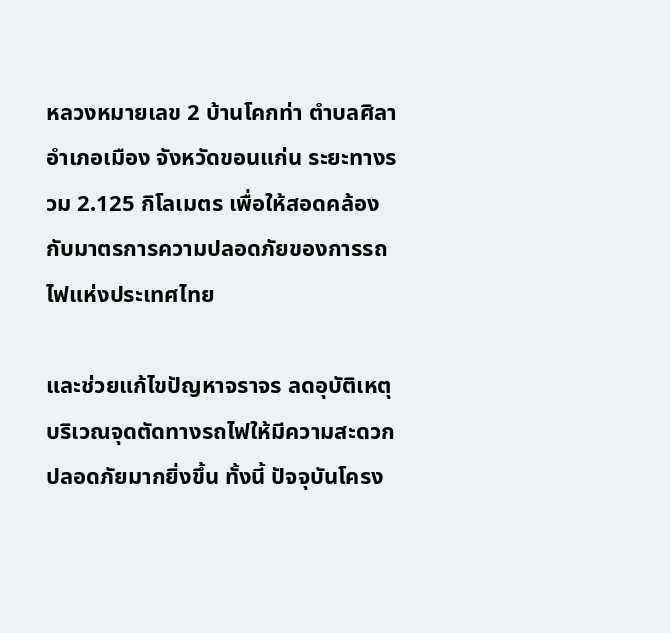หลวงหมายเลข 2 บ้านโคกท่า ตำบลศิลา อำเภอเมือง จังหวัดขอนแก่น ระยะทางรวม 2.125 กิโลเมตร เพื่อให้สอดคล้องกับมาตรการความปลอดภัยของการรถไฟแห่งประเทศไทย

และช่วยแก้ไขปัญหาจราจร ลดอุบัติเหตุบริเวณจุดตัดทางรถไฟให้มีความสะดวกปลอดภัยมากยิ่งขึ้น ทั้งนี้ ปัจจุบันโครง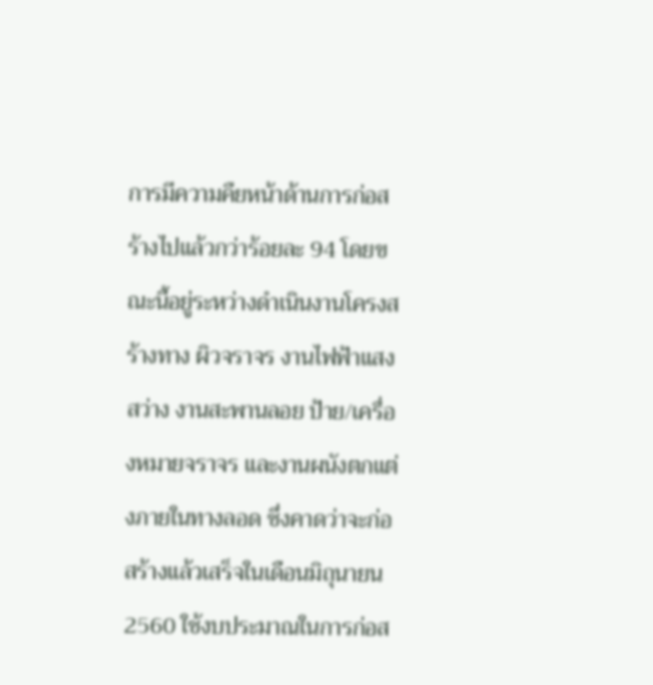การมีความคืยหน้าด้านการก่อสร้างไปแล้วกว่าร้อยละ 94 โดยขณะนี้อยู่ระหว่างดำเนินงานโครงสร้างทาง ผิวจราจร งานไฟฟ้าแสงสว่าง งานสะพานลอย ป้าย/เครื่องหมายจราจร และงานผนังตกแต่งภายในทางลอด ซึ่งคาดว่าจะก่อสร้างแล้วเสร็จในเดือนมิถุนายน 2560 ใช้งบประมาณในการก่อส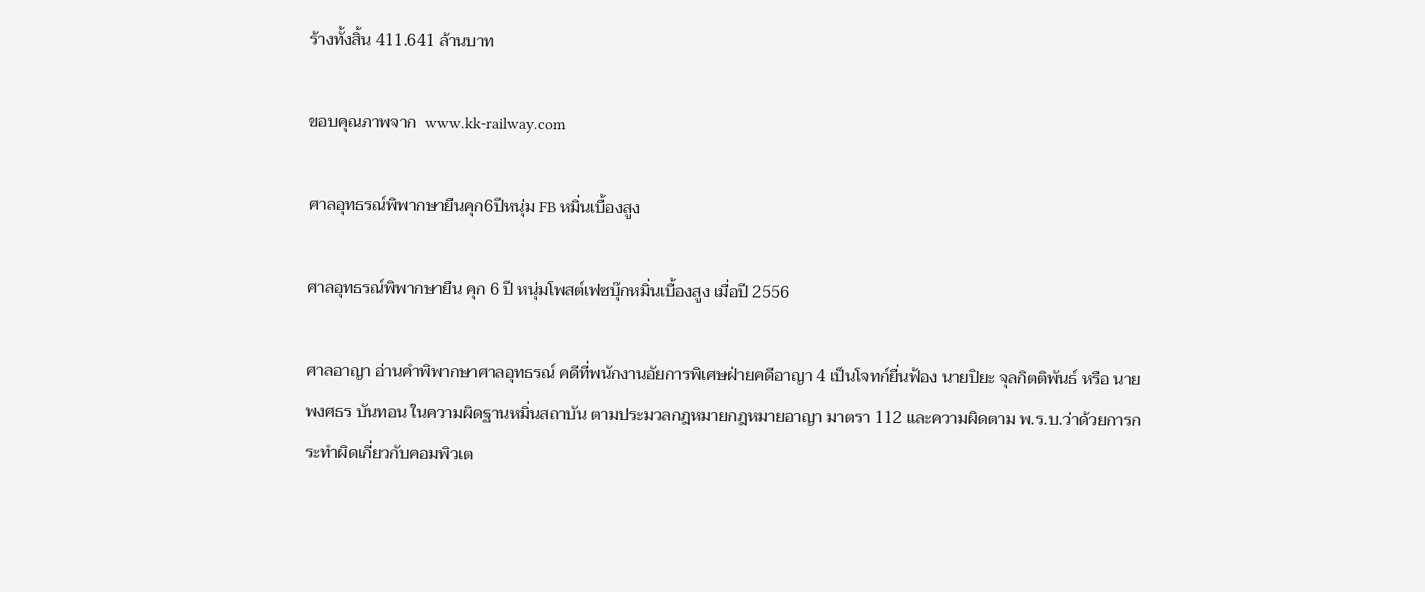ร้างทั้งสิ้น 411.641 ล้านบาท

ขอบคุณภาพจาก  www.kk-railway.com

ศาลอุทธรณ์พิพากษายืนคุก6ปีหนุ่ม FB หมิ่นเบื้องสูง

ศาลอุทธรณ์พิพากษายืน คุก 6 ปี หนุ่มโพสต์เฟซบุ๊กหมิ่นเบื้องสูง เมื่อปี 2556

ศาลอาญา อ่านคำพิพากษาศาลอุทธรณ์ คดีที่พนักงานอัยการพิเศษฝ่ายคดีอาญา 4 เป็นโจทก์ยื่นฟ้อง นายปิยะ จุลกิตติพันธ์ หรือ นายพงศธร บันทอน ในความผิดฐานหมิ่นสถาบัน ตามประมวลกฎหมายกฎหมายอาญา มาตรา 112 และความผิดตาม พ.ร.บ.ว่าด้วยการกระทำผิดเกี่ยวกับคอมพิวเต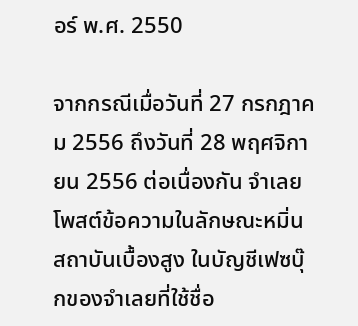อร์ พ.ศ. 2550

จากกรณีเมื่อวันที่ 27 กรกฎาคม 2556 ถึงวันที่ 28 พฤศจิกายน 2556 ต่อเนื่องกัน จำเลยโพสต์ข้อความในลักษณะหมิ่นสถาบันเบื้องสูง ในบัญชีเฟซบุ๊กของจำเลยที่ใช้ชื่อ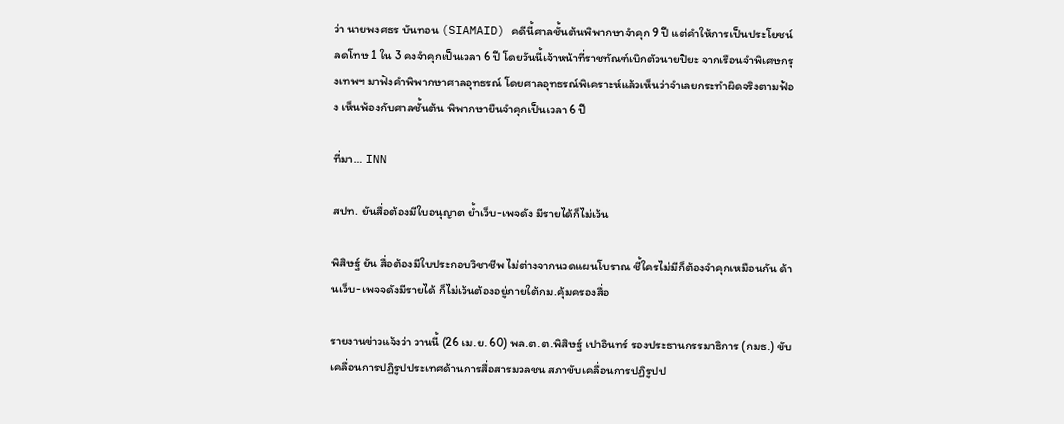ว่า นายพงศธร บันทอน (SIAMAID) คดีนี้ศาลชั้นต้นพิพากษาจำคุก 9 ปี แต่คำให้การเป็นประโยชน์ ลดโทษ 1 ใน 3 คงจำคุกเป็นเวลา 6 ปี โดยวันนี้เจ้าหน้าที่ราชทัณฑ์เบิกตัวนายปิยะ จากเรือนจำพิเศษกรุงเทพฯ มาฟังคำพิพากษาศาลอุทธรณ์ โดยศาลอุทธรณ์พิเคราะห์แล้วเห็นว่าจำเลยกระทำผิดจริงตามฟ้อง เห็นพ้องกับศาลชั้นต้น พิพากษายืนจำคุกเป็นเวลา 6 ปี

ที่มา… INN

สปท. ยันสื่อต้องมีใบอนุญาต ย้ำเว็บ-เพจดัง มีรายได้ก็ไม่เว้น

พิสิษฐ์ ยัน สื่อต้องมีใบประกอบวิชาชีพ ไม่ต่างจากนวดแผนโบราณ ชี้ใครไม่มีก็ต้องจำคุกเหมือนกัน ด้านเว็บ-เพจจดังมีรายได้ ก็ไม่เว้นต้องอยู่ภายใต้กม.คุ้มครองสื่อ

รายงานข่าวแจ้งว่า วานนี้ (26 เม.ย. 60) พล.ต.ต.พิสิษฐ์ เปาอินทร์ รองประธานกรรมาธิการ (กมธ.) ขับเคลื่อนการปฏิรูปประเทศด้านการสื่อสารมวลชน สภาขับเคลื่อนการปฏิรูปป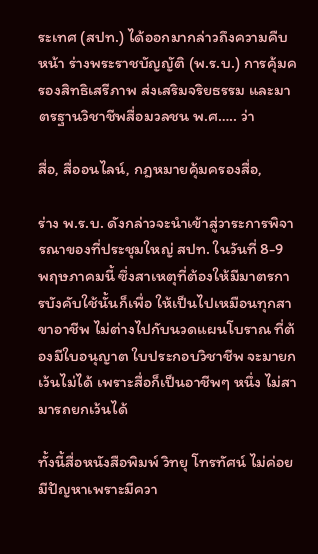ระเทศ (สปท.) ได้ออกมากล่าวถึงความคืบหน้า ร่างพระราชบัญญัติ (พ.ร.บ.) การคุ้มครองสิทธิเสรีภาพ ส่งเสริมจริยธรรม และมาตรฐานวิชาชีพสื่อมวลชน พ.ศ….. ว่า

สื่อ, สื่ออนไลน์, กฎหมายคุ้มครองสื่อ,

ร่าง พ.ร.บ. ดังกล่าวจะนำเข้าสู่วาระการพิจารณาของที่ประชุมใหญ่ สปท. ในวันที่ 8-9 พฤษภาคมนี้ ซึ่งสาเหตุที่ต้องให้มีมาตรการบังคับใช้นั้นก็เพื่อ ให้เป็นไปเหมือนทุกสาขาอาชีพ ไม่ต่างไปกับนวดแผนโบราณ ที่ต้องมีใบอนุญาต ใบประกอบวิชาชีพ จะมายกเว้นไม่ได้ เพราะสื่อก็เป็นอาชีพๆ หนึ่ง ไม่สามารถยกเว้นได้

ทั้งนี้สื่อหนังสือพิมพ์ วิทยุ โทรทัศน์ ไม่ค่อยมีปัญหาเพราะมีควา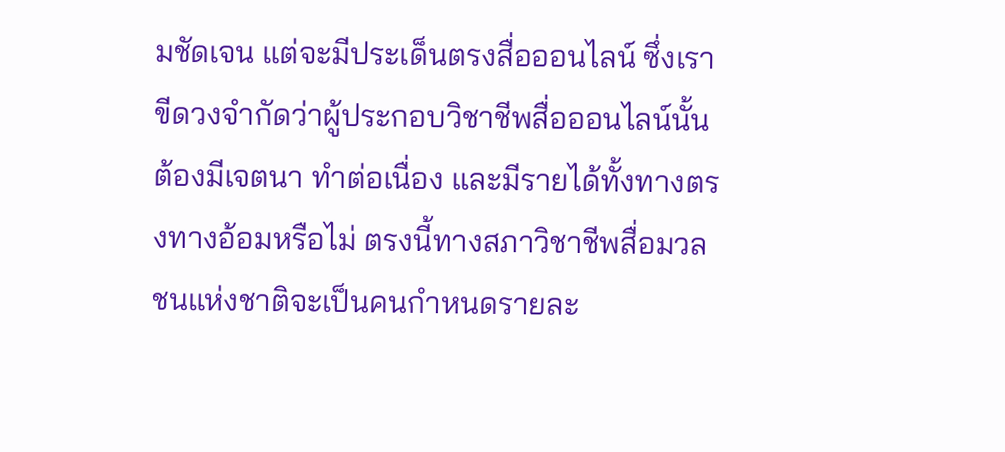มชัดเจน แต่จะมีประเด็นตรงสื่อออนไลน์ ซึ่งเราขีดวงจำกัดว่าผู้ประกอบวิชาชีพสื่อออนไลน์นั้น ต้องมีเจตนา ทำต่อเนื่อง และมีรายได้ทั้งทางตรงทางอ้อมหรือไม่ ตรงนี้ทางสภาวิชาชีพสื่อมวลชนแห่งชาติจะเป็นคนกำหนดรายละ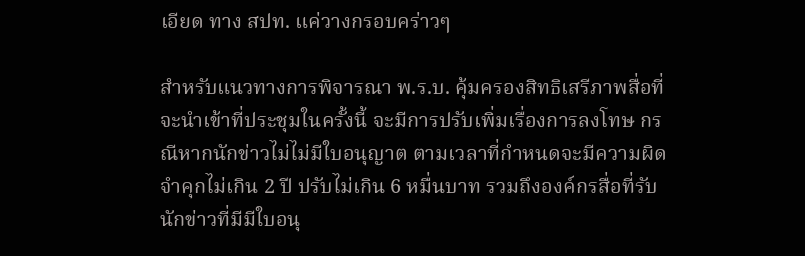เอียด ทาง สปท. แค่วางกรอบคร่าวๆ

สำหรับแนวทางการพิจารณา พ.ร.บ. คุ้มครองสิทธิเสรีภาพสื่อที่จะนำเข้าที่ประชุมในครั้งนี้ จะมีการปรับเพิ่มเรื่องการลงโทษ กรณีหากนักข่าวไม่ไม่มีใบอนุญาต ตามเวลาที่กำหนดจะมีความผิด จำคุกไม่เกิน 2 ปี ปรับไม่เกิน 6 หมื่นบาท รวมถึงองค์กรสื่อที่รับนักข่าวที่มีมีใบอนุ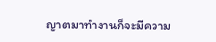ญาตมาทำงานก็จะมีความ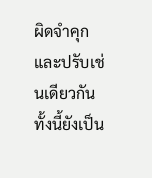ผิดจำคุกและปรับเช่นเดียวกัน ทั้งนี้ยังเป็น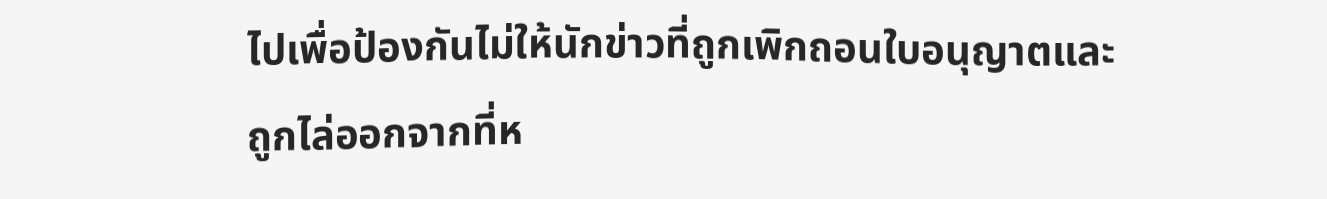ไปเพื่อป้องกันไม่ให้นักข่าวที่ถูกเพิกถอนใบอนุญาตและถูกไล่ออกจากที่ห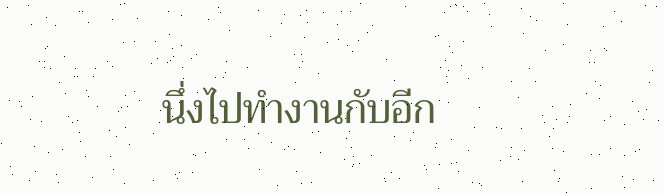นึ่งไปทำงานกับอีก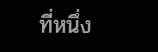ที่หนึ่ง